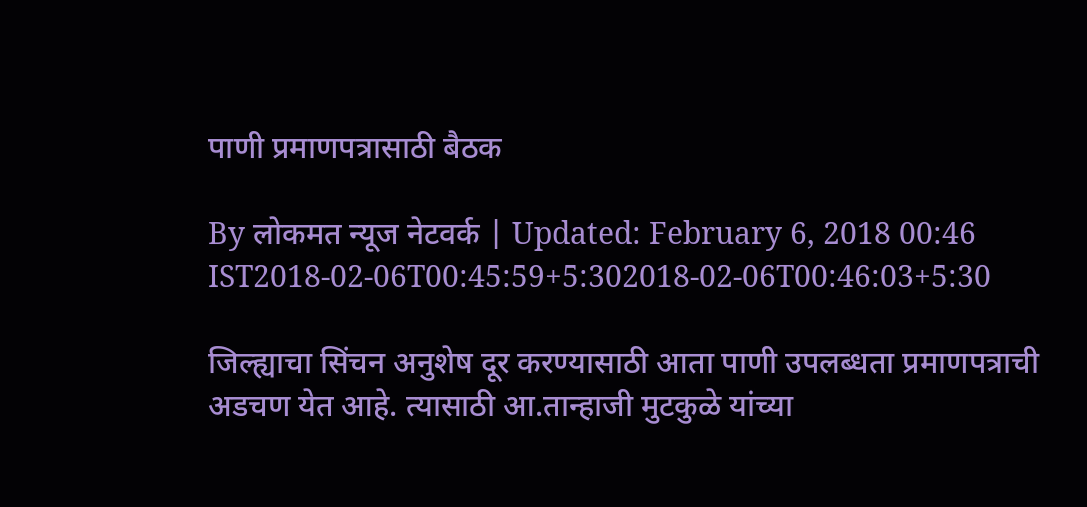पाणी प्रमाणपत्रासाठी बैठक

By लोकमत न्यूज नेटवर्क | Updated: February 6, 2018 00:46 IST2018-02-06T00:45:59+5:302018-02-06T00:46:03+5:30

जिल्ह्याचा सिंचन अनुशेष दूर करण्यासाठी आता पाणी उपलब्धता प्रमाणपत्राची अडचण येत आहे. त्यासाठी आ.तान्हाजी मुटकुळे यांच्या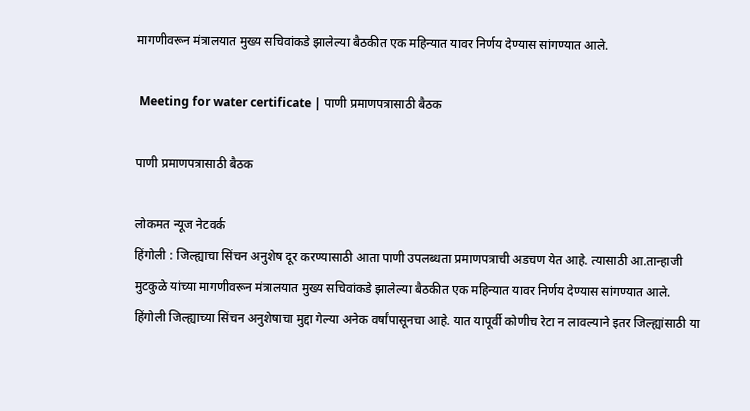मागणीवरून मंत्रालयात मुख्य सचिवांकडे झालेल्या बैठकीत एक महिन्यात यावर निर्णय देण्यास सांगण्यात आले.

 Meeting for water certificate | पाणी प्रमाणपत्रासाठी बैठक

पाणी प्रमाणपत्रासाठी बैठक

लोकमत न्यूज नेटवर्क
हिंगोली : जिल्ह्याचा सिंचन अनुशेष दूर करण्यासाठी आता पाणी उपलब्धता प्रमाणपत्राची अडचण येत आहे. त्यासाठी आ.तान्हाजी मुटकुळे यांच्या मागणीवरून मंत्रालयात मुख्य सचिवांकडे झालेल्या बैठकीत एक महिन्यात यावर निर्णय देण्यास सांगण्यात आले.
हिंगोली जिल्ह्याच्या सिंचन अनुशेषाचा मुद्दा गेल्या अनेक वर्षांपासूनचा आहे. यात यापूर्वी कोणीच रेटा न लावल्याने इतर जिल्ह्यांसाठी या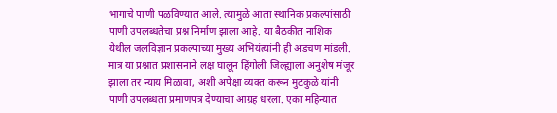भागाचे पाणी पळविण्यात आले. त्यामुळे आता स्थानिक प्रकल्पांसाठी पाणी उपलब्धतेचा प्रश्न निर्माण झाला आहे. या बैठकीत नाशिक येथील जलविज्ञान प्रकल्पाच्या मुख्य अभियंत्यांनी ही अडचण मांडली. मात्र या प्रश्नात प्रशासनाने लक्ष घालून हिंगोली जिल्ह्याला अनुशेष मंजूर झाला तर न्याय मिळावा, अशी अपेक्षा व्यक्त करून मुटकुळे यांनी पाणी उपलब्धता प्रमाणपत्र देण्याचा आग्रह धरला. एका महिन्यात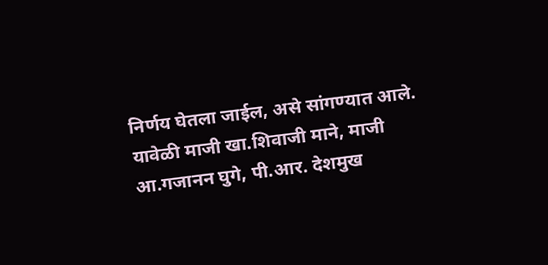निर्णय घेतला जाईल, असे सांगण्यात आले.
यावेळी माजी खा.शिवाजी माने, माजी आ.गजानन घुगे, पी.आर. देशमुख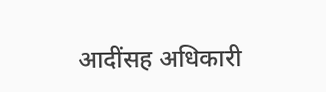आदींसह अधिकारी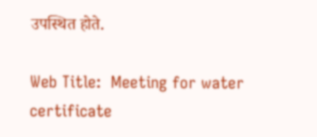उपस्थित होते.

Web Title:  Meeting for water certificate